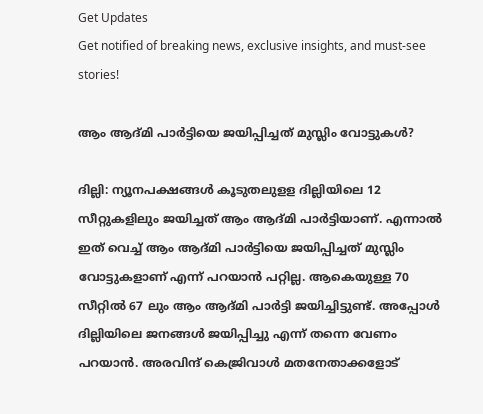Get Updates
Get notified of breaking news, exclusive insights, and must-see stories!

ആം ആദ്മി പാര്‍ട്ടിയെ ജയിപ്പിച്ചത് മുസ്ലിം വോട്ടുകള്‍?

ദില്ലി: ന്യൂനപക്ഷങ്ങള്‍ കൂടുതലുളള ദില്ലിയിലെ 12 സീറ്റുകളിലും ജയിച്ചത് ആം ആദ്മി പാര്‍ട്ടിയാണ്. എന്നാല്‍ ഇത് വെച്ച് ആം ആദ്മി പാര്‍ട്ടിയെ ജയിപ്പിച്ചത് മുസ്ലിം വോട്ടുകളാണ് എന്ന് പറയാന്‍ പറ്റില്ല. ആകെയുള്ള 70 സീറ്റില്‍ 67 ലും ആം ആദ്മി പാര്‍ട്ടി ജയിച്ചിട്ടുണ്ട്. അപ്പോള്‍ ദില്ലിയിലെ ജനങ്ങള്‍ ജയിപ്പിച്ചു എന്ന് തന്നെ വേണം പറയാന്‍. അരവിന്ദ് കെജ്രിവാള്‍ മതനേതാക്കളോട്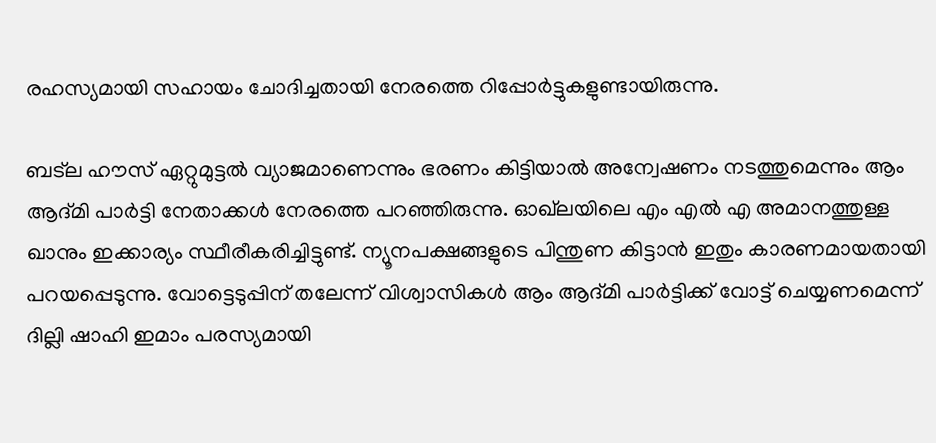രഹസ്യമായി സഹായം ചോദിച്ചതായി നേരത്തെ റിപ്പോര്‍ട്ടുകളുണ്ടായിരുന്നു.

ബട്‌ല ഹൗസ് ഏറ്റുമുട്ടല്‍ വ്യാജമാണെന്നും ഭരണം കിട്ടിയാല്‍ അന്വേഷണം നടത്തുമെന്നും ആം ആദ്മി പാര്‍ട്ടി നേതാക്കള്‍ നേരത്തെ പറഞ്ഞിരുന്നു. ഓഖ്‌ലയിലെ എം എല്‍ എ അമാനത്തുള്ള ഖാനും ഇക്കാര്യം സ്ഥീരീകരിച്ചിട്ടുണ്ട്. ന്യൂനപക്ഷങ്ങളുടെ പിന്തുണ കിട്ടാന്‍ ഇതും കാരണമായതായി പറയപ്പെടുന്നു. വോട്ടെടുപ്പിന് തലേന്ന് വിശ്വാസികള്‍ ആം ആദ്മി പാര്‍ട്ടിക്ക് വോട്ട് ചെയ്യണമെന്ന് ദില്ലി ഷാഹി ഇമാം പരസ്യമായി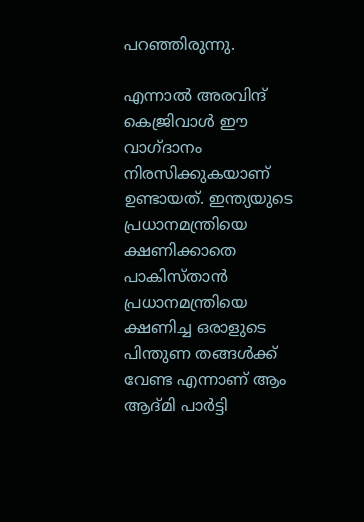പറഞ്ഞിരുന്നു.

എന്നാല്‍ അരവിന്ദ് കെജ്രിവാള്‍ ഈ വാഗ്ദാനം നിരസിക്കുകയാണ് ഉണ്ടായത്. ഇന്ത്യയുടെ പ്രധാനമന്ത്രിയെ ക്ഷണിക്കാതെ പാകിസ്താന്‍ പ്രധാനമന്ത്രിയെ ക്ഷണിച്ച ഒരാളുടെ പിന്തുണ തങ്ങള്‍ക്ക് വേണ്ട എന്നാണ് ആം ആദ്മി പാര്‍ട്ടി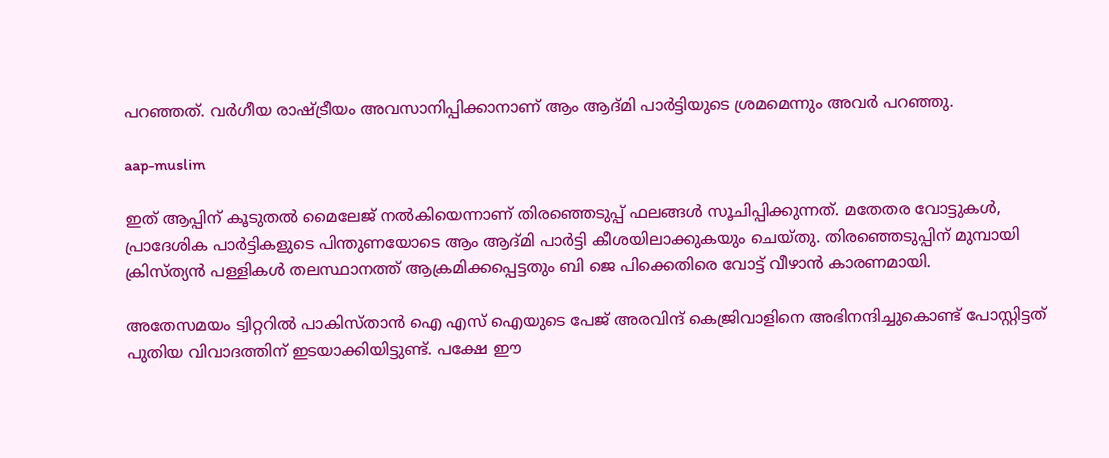പറഞ്ഞത്. വര്‍ഗീയ രാഷ്ട്രീയം അവസാനിപ്പിക്കാനാണ് ആം ആദ്മി പാര്‍ട്ടിയുടെ ശ്രമമെന്നും അവര്‍ പറഞ്ഞു.

aap-muslim

ഇത് ആപ്പിന് കൂടുതല്‍ മൈലേജ് നല്‍കിയെന്നാണ് തിരഞ്ഞെടുപ്പ് ഫലങ്ങള്‍ സൂചിപ്പിക്കുന്നത്. മതേതര വോട്ടുകള്‍, പ്രാദേശിക പാര്‍ട്ടികളുടെ പിന്തുണയോടെ ആം ആദ്മി പാര്‍ട്ടി കീശയിലാക്കുകയും ചെയ്തു. തിരഞ്ഞെടുപ്പിന് മുമ്പായി ക്രിസ്ത്യന്‍ പള്ളികള്‍ തലസ്ഥാനത്ത് ആക്രമിക്കപ്പെട്ടതും ബി ജെ പിക്കെതിരെ വോട്ട് വീഴാന്‍ കാരണമായി.

അതേസമയം ട്വിറ്ററില്‍ പാകിസ്താന്‍ ഐ എസ് ഐയുടെ പേജ് അരവിന്ദ് കെജ്രിവാളിനെ അഭിനന്ദിച്ചുകൊണ്ട് പോസ്റ്റിട്ടത് പുതിയ വിവാദത്തിന് ഇടയാക്കിയിട്ടുണ്ട്. പക്ഷേ ഈ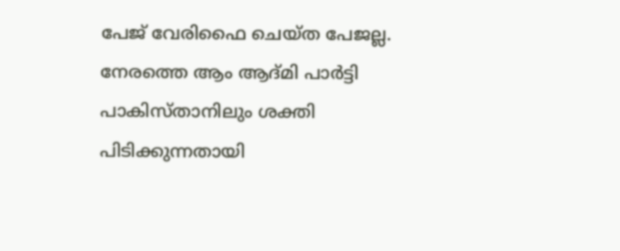പേജ് വേരിഫൈ ചെയ്ത പേജല്ല. നേരത്തെ ആം ആദ്മി പാര്‍ട്ടി പാകിസ്താനിലും ശക്തി പിടിക്കുന്നതായി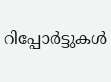റിപ്പോര്‍ട്ടുകള്‍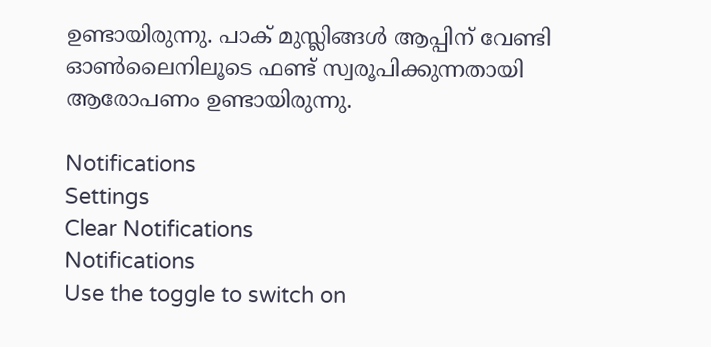ഉണ്ടായിരുന്നു. പാക് മുസ്ലിങ്ങള്‍ ആപ്പിന് വേണ്ടി ഓണ്‍ലൈനിലൂടെ ഫണ്ട് സ്വരൂപിക്കുന്നതായി ആരോപണം ഉണ്ടായിരുന്നു.

Notifications
Settings
Clear Notifications
Notifications
Use the toggle to switch on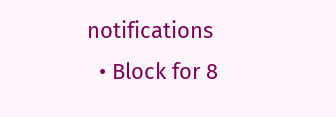notifications
  • Block for 8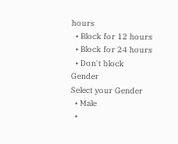hours
  • Block for 12 hours
  • Block for 24 hours
  • Don't block
Gender
Select your Gender
  • Male
  •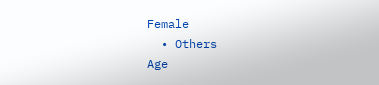Female
  • Others
Age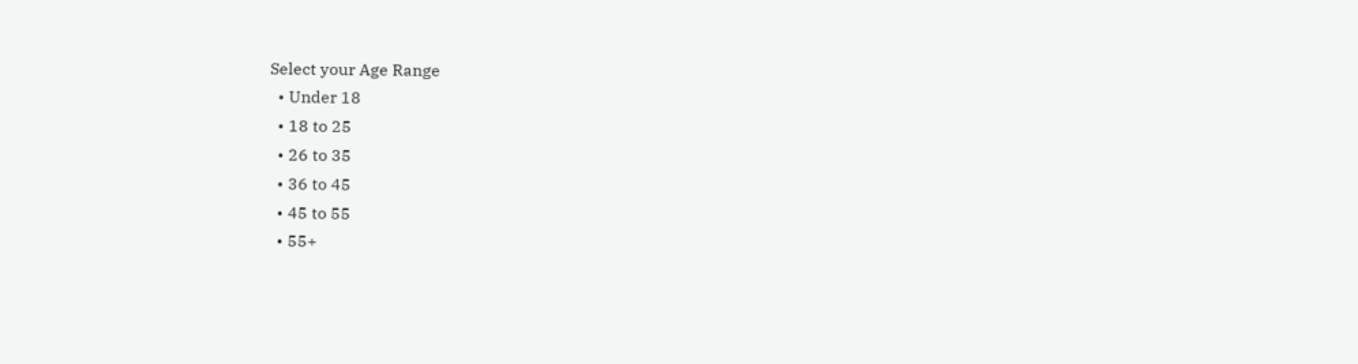Select your Age Range
  • Under 18
  • 18 to 25
  • 26 to 35
  • 36 to 45
  • 45 to 55
  • 55+